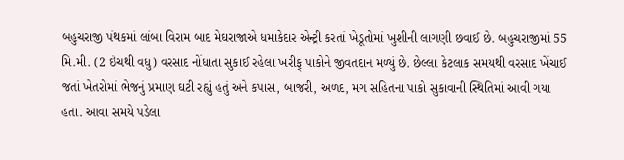બહુચરાજી પંથકમાં લાંબા વિરામ બાદ મેઘરાજાએ ધમાકેદાર એન્ટ્રી કરતાં ખેડૂતોમાં ખુશીની લાગણી છવાઈ છે. બહુચરાજીમાં 55 મિ.મી. (2 ઇંચથી વધુ) વરસાદ નોંધાતા સુકાઈ રહેલા ખરીફ્ પાકોને જીવતદાન મળ્યું છે. છેલ્લા કેટલાક સમયથી વરસાદ ખેંચાઈ જતાં ખેતરોમાં ભેજનું પ્રમાણ ઘટી રહ્યું હતું અને કપાસ, બાજરી, અળદ, મગ સહિતના પાકો સુકાવાની સ્થિતિમાં આવી ગયા હતા. આવા સમયે પડેલા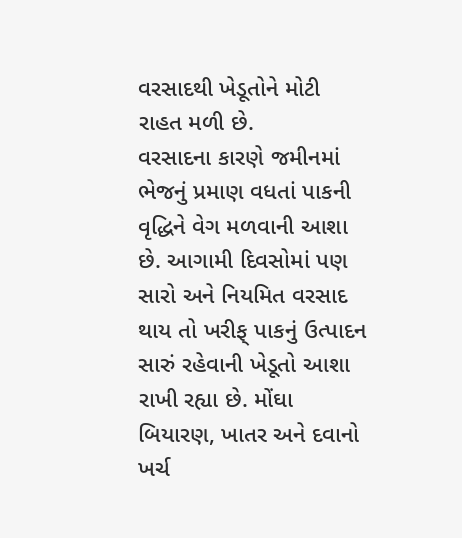વરસાદથી ખેડૂતોને મોટી રાહત મળી છે.
વરસાદના કારણે જમીનમાં ભેજનું પ્રમાણ વધતાં પાકની વૃદ્ધિને વેગ મળવાની આશા છે. આગામી દિવસોમાં પણ સારો અને નિયમિત વરસાદ થાય તો ખરીફ્ પાકનું ઉત્પાદન સારું રહેવાની ખેડૂતો આશા રાખી રહ્યા છે. મોંઘા બિયારણ, ખાતર અને દવાનો ખર્ચ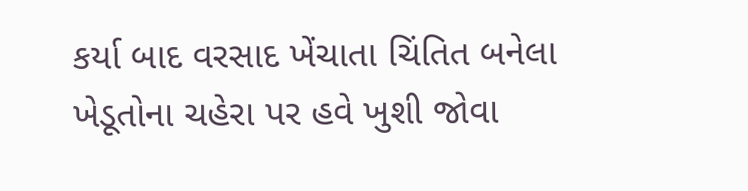કર્યા બાદ વરસાદ ખેંચાતા ચિંતિત બનેલા ખેડૂતોના ચહેરા પર હવે ખુશી જોવા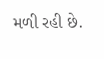મળી રહી છે.